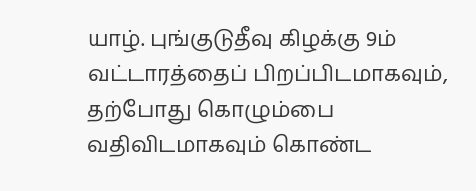யாழ். புங்குடுதீவு கிழக்கு 9ம் வட்டாரத்தைப் பிறப்பிடமாகவும், தற்போது கொழும்பை வதிவிடமாகவும் கொண்ட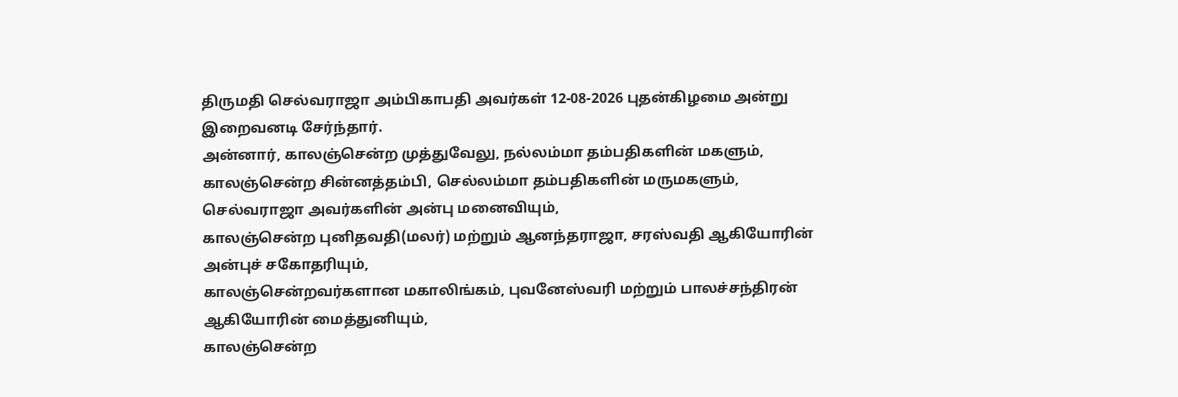திருமதி செல்வராஜா அம்பிகாபதி அவர்கள் 12-08-2026 புதன்கிழமை அன்று இறைவனடி சேர்ந்தார்.
அன்னார், காலஞ்சென்ற முத்துவேலு, நல்லம்மா தம்பதிகளின் மகளும், காலஞ்சென்ற சின்னத்தம்பி, செல்லம்மா தம்பதிகளின் மருமகளும்,
செல்வராஜா அவர்களின் அன்பு மனைவியும்,
காலஞ்சென்ற புனிதவதி(மலர்) மற்றும் ஆனந்தராஜா, சரஸ்வதி ஆகியோரின் அன்புச் சகோதரியும்,
காலஞ்சென்றவர்களான மகாலிங்கம், புவனேஸ்வரி மற்றும் பாலச்சந்திரன் ஆகியோரின் மைத்துனியும்,
காலஞ்சென்ற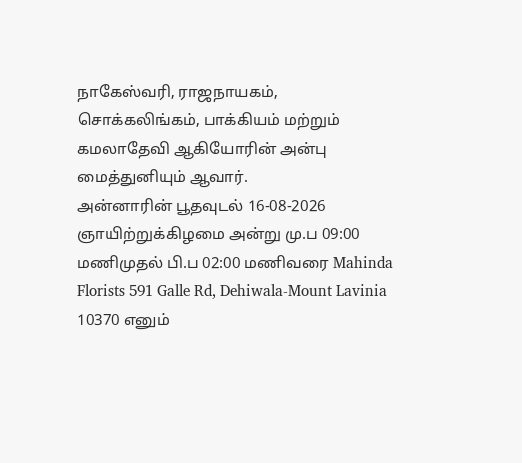நாகேஸ்வரி, ராஜநாயகம், சொக்கலிங்கம், பாக்கியம் மற்றும் கமலாதேவி ஆகியோரின் அன்பு மைத்துனியும் ஆவார்.
அன்னாரின் பூதவுடல் 16-08-2026 ஞாயிற்றுக்கிழமை அன்று மு.ப 09:00 மணிமுதல் பி.ப 02:00 மணிவரை Mahinda Florists 591 Galle Rd, Dehiwala-Mount Lavinia 10370 எனும்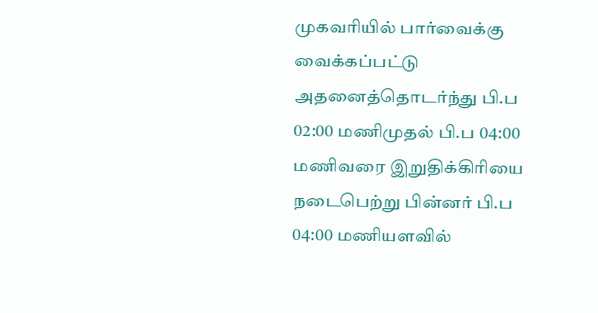முகவரியில் பார்வைக்கு வைக்கப்பட்டு அதனைத்தொடர்ந்து பி.ப 02:00 மணிமுதல் பி.ப 04:00 மணிவரை இறுதிக்கிரியை நடைபெற்று பின்னர் பி.ப 04:00 மணியளவில்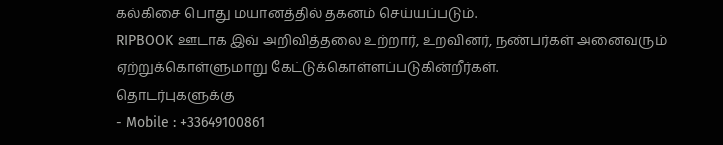கல்கிசை பொது மயானத்தில் தகனம் செய்யப்படும்.
RIPBOOK ஊடாக இவ் அறிவித்தலை உற்றார், உறவினர், நண்பர்கள் அனைவரும் ஏற்றுக்கொள்ளுமாறு கேட்டுக்கொள்ளப்படுகின்றீர்கள்.
தொடர்புகளுக்கு
- Mobile : +33649100861